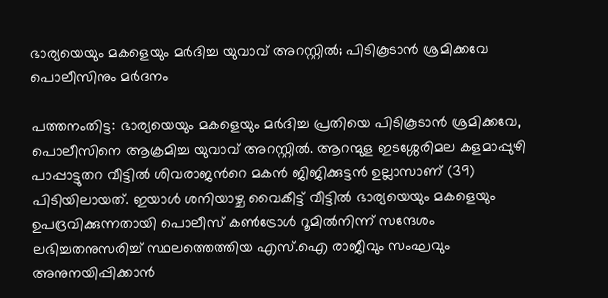ഭാര്യയെയും മകളെയും മർദിച്ച യുവാവ് അറസ്റ്റിൽ; പിടികൂടാൻ ശ്രമിക്കവേ പൊലീസിനും മർദനം

പത്തനംതിട്ട: ഭാര്യയെയും മകളെയും മർദിച്ച പ്രതിയെ പിടികൂടാൻ ശ്രമിക്കവേ, പൊലീസിനെ ആക്രമിച്ച യുവാവ് അറസ്റ്റിൽ. ആറന്മുള ഇടശ്ശേരിമല കളമാപ്പുഴി പാപ്പാട്ടുതറ വീട്ടിൽ ശിവരാജന്‍റെ മകൻ ജിജിക്കുട്ടൻ ഉല്ലാസാണ് (39) പിടിയിലായത്. ഇയാൾ ശനിയാഴ്ച വൈകീട്ട് വീട്ടിൽ ഭാര്യയെയും മകളെയും ഉപദ്രവിക്കുന്നതായി പൊലീസ് കൺട്രോൾ റൂമിൽനിന്ന് സന്ദേശം ലഭിച്ചതനുസരിച്ച് സ്ഥലത്തെത്തിയ എസ്.ഐ രാജീവും സംഘവും അനുനയിപ്പിക്കാൻ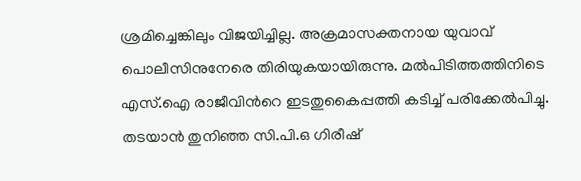ശ്രമിച്ചെങ്കിലും വിജയിച്ചില്ല. അക്രമാസക്തനായ യുവാവ് പൊലീസിനുനേരെ തിരിയുകയായിരുന്നു. മൽപിടിത്തത്തിനിടെ എസ്.ഐ രാജീവിന്‍റെ ഇടതുകൈപ്പത്തി കടിച്ച് പരിക്കേൽപിച്ചു. തടയാൻ തുനിഞ്ഞ സി.പി.ഒ ഗിരീഷ്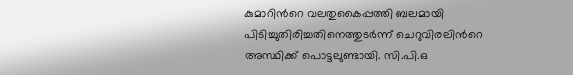കുമാറിന്‍റെ വലതുകൈപ്പത്തി ബലമായി പിടിച്ചുതിരിച്ചതിനെത്തുടർന്ന് ചെറുവിരലിന്‍റെ അസ്ഥിക്ക് പൊട്ടലുണ്ടായി. സി.പി.ഒ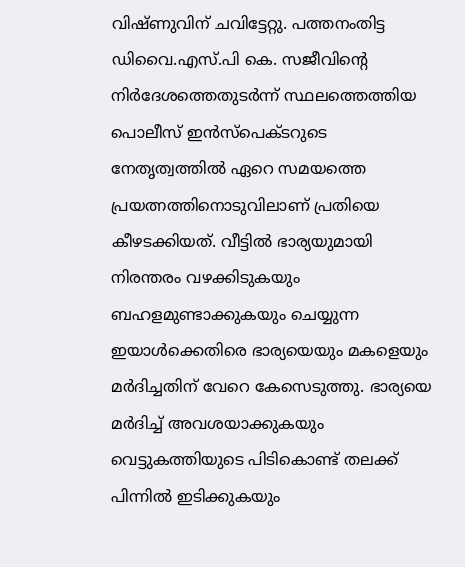വിഷ്ണുവിന് ചവിട്ടേറ്റു. പത്തനംതിട്ട ഡിവൈ.എസ്.പി കെ. സജീവിന്‍റെ നിർദേശത്തെതുടർന്ന് സ്ഥലത്തെത്തിയ പൊലീസ് ഇൻസ്‌പെക്ടറുടെ നേതൃത്വത്തിൽ ഏറെ സമയത്തെ പ്രയത്നത്തിനൊടുവിലാണ് പ്രതിയെ കീഴടക്കിയത്. വീട്ടിൽ ഭാര്യയുമായി നിരന്തരം വഴക്കിടുകയും ബഹളമുണ്ടാക്കുകയും ചെയ്യുന്ന ഇയാൾക്കെതിരെ ഭാര്യയെയും മകളെയും മർദിച്ചതിന് വേറെ കേസെടുത്തു. ഭാര്യയെ മർദിച്ച് അവശയാക്കുകയും വെട്ടുകത്തിയുടെ പിടികൊണ്ട് തലക്ക് പിന്നിൽ ഇടിക്കുകയും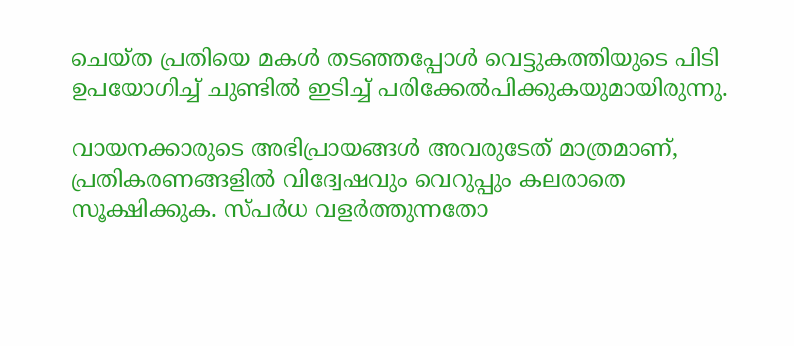ചെയ്ത പ്രതിയെ മകൾ തടഞ്ഞപ്പോൾ വെട്ടുകത്തിയുടെ പിടി ഉപയോഗിച്ച് ചുണ്ടിൽ ഇടിച്ച് പരിക്കേൽപിക്കുകയുമായിരുന്നു.

വായനക്കാരുടെ അഭിപ്രായങ്ങള്‍ അവരുടേത് മാത്രമാണ്, പ്രതികരണങ്ങളിൽ വിദ്വേഷവും വെറുപ്പും കലരാതെ സൂക്ഷിക്കുക. സ്പർധ വളർത്തുന്നതോ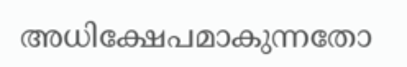അധിക്ഷേപമാകുന്നതോ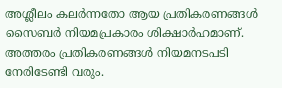അശ്ലീലം കലർന്നതോ ആയ പ്രതികരണങ്ങൾ സൈബർ നിയമപ്രകാരം ശിക്ഷാർഹമാണ്. അത്തരം പ്രതികരണങ്ങൾ നിയമനടപടി നേരിടേണ്ടി വരും.